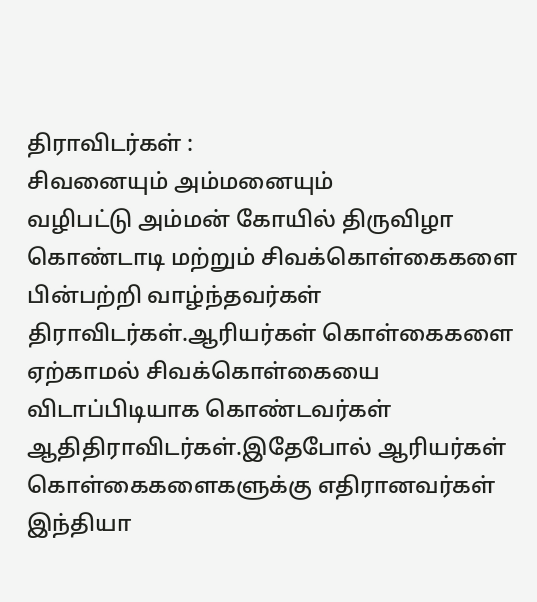திராவிடர்கள் :
சிவனையும் அம்மனையும்
வழிபட்டு அம்மன் கோயில் திருவிழா கொண்டாடி மற்றும் சிவக்கொள்கைகளை பின்பற்றி வாழ்ந்தவர்கள்
திராவிடர்கள்.ஆரியர்கள் கொள்கைகளை ஏற்காமல் சிவக்கொள்கையை விடாப்பிடியாக கொண்டவர்கள்
ஆதிதிராவிடர்கள்.இதேபோல் ஆரியர்கள் கொள்கைகளைகளுக்கு எதிரானவர்கள் இந்தியா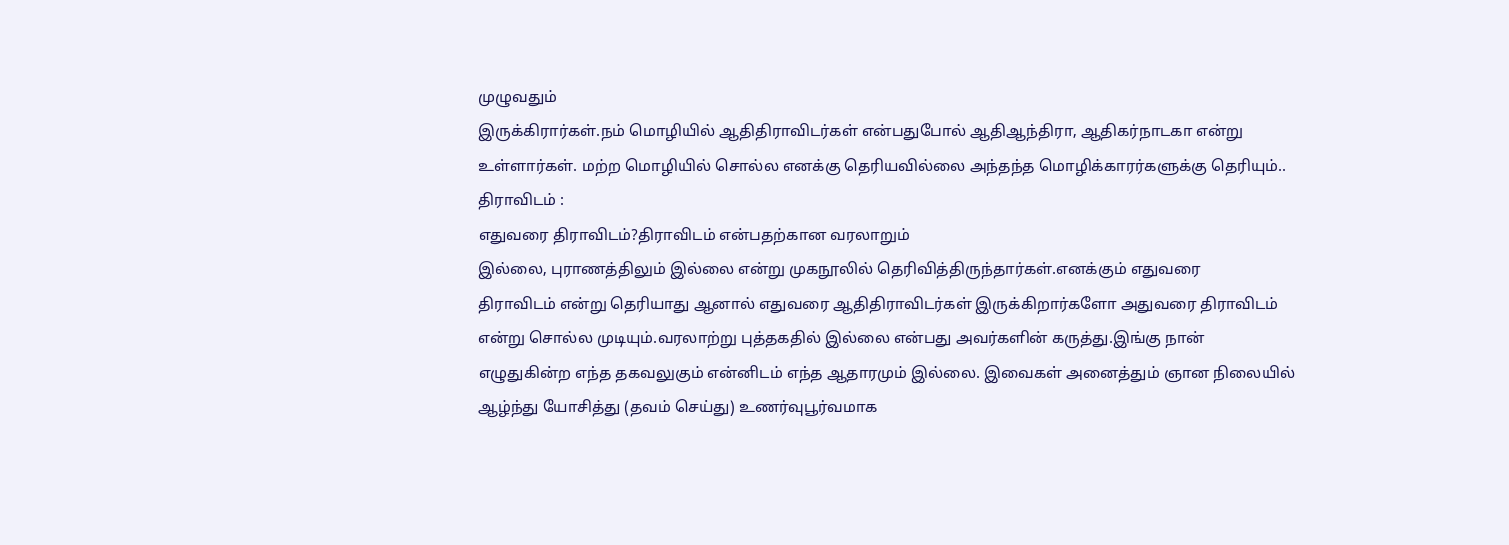முழுவதும்
இருக்கிரார்கள்.நம் மொழியில் ஆதிதிராவிடர்கள் என்பதுபோல் ஆதிஆந்திரா, ஆதிகர்நாடகா என்று
உள்ளார்கள். மற்ற மொழியில் சொல்ல எனக்கு தெரியவில்லை அந்தந்த மொழிக்காரர்களுக்கு தெரியும்..
திராவிடம் :
எதுவரை திராவிடம்?திராவிடம் என்பதற்கான வரலாறும்
இல்லை, புராணத்திலும் இல்லை என்று முகநூலில் தெரிவித்திருந்தார்கள்.எனக்கும் எதுவரை
திராவிடம் என்று தெரியாது ஆனால் எதுவரை ஆதிதிராவிடர்கள் இருக்கிறார்களோ அதுவரை திராவிடம்
என்று சொல்ல முடியும்.வரலாற்று புத்தகதில் இல்லை என்பது அவர்களின் கருத்து.இங்கு நான்
எழுதுகின்ற எந்த தகவலுகும் என்னிடம் எந்த ஆதாரமும் இல்லை. இவைகள் அனைத்தும் ஞான நிலையில்
ஆழ்ந்து யோசித்து (தவம் செய்து) உணர்வுபூர்வமாக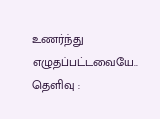உணர்ந்து எழுதப்பட்டவையே..
தெளிவு :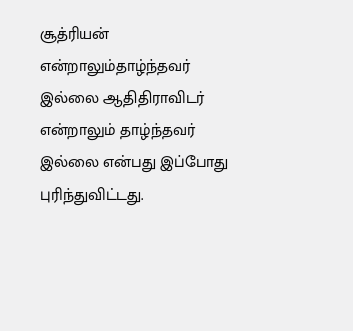சூத்ரியன்
என்றாலும்தாழ்ந்தவர் இல்லை ஆதிதிராவிடர் என்றாலும் தாழ்ந்தவர் இல்லை என்பது இப்போது
புரிந்துவிட்டது.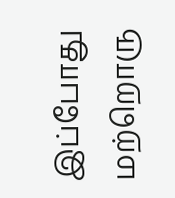இப்போது மற்றொரு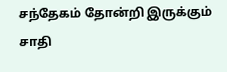சந்தேகம் தோன்றி இருக்கும் சாதி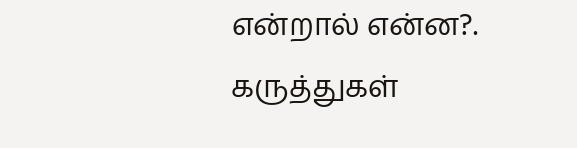என்றால் என்ன?.
கருத்துகள்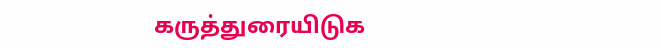கருத்துரையிடுக